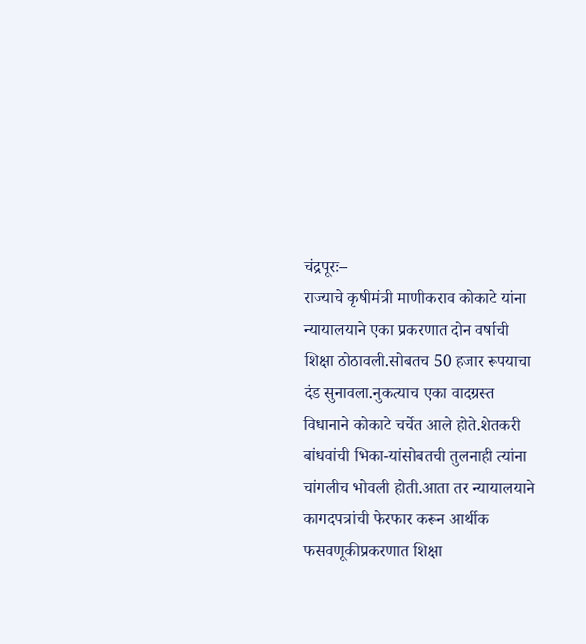चंद्रपूरः–
राज्याचे कृषीमंत्री माणीकराव कोकाटे यांना न्यायालयाने एका प्रकरणात दोन वर्षाची शिक्षा ठोठावली.सोबतच 50 हजार रूपयाचा दंड सुनावला.नुकत्याच एका वादग्रस्त विधानाने कोकाटे चर्चेत आले होते.शेतकरी बांधवांची भिका-यांसोबतची तुलनाही त्यांना चांगलीच भोवली होती.आता तर न्यायालयाने कागदपत्रांची फेरफार करून आर्थीक फसवणूकीप्रकरणात शिक्षा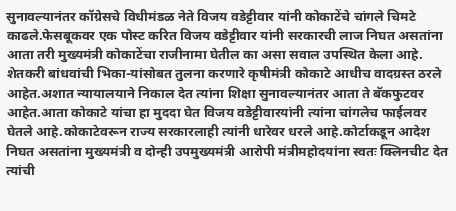सुनावल्यानंतर कॉग्रेसचे विधीमंडळ नेते विजय वडेट्टीवार यांनी कोकाटेंचे चांगले चिमटे काढले.फेसबूकवर एक पोस्ट करित विजय वडेट्टीवार यांनी सरकारची लाज निघत असतांना आता तरी मुख्यमंत्री कोकाटेंचा राजीनामा घेतील का असा सवाल उपस्थित केला आहे.
शेतकरी बांधवांची भिका-यांसोबत तुलना करणारे कृषीमंत्री कोकाटे आधीच वादग्रस्त ठरले आहेत.अशात न्यायालयाने निकाल देत त्यांना शिक्षा सुनावल्यानंतर आता ते बॅकफुटवर आहेत.आता कोकाटे यांचा हा मुददा घेत विजय वडेट्टीवारयांनी त्यांना चांगलेच फाईलवर घेतले आहे.कोकाटेवरून राज्य सरकारलाही त्यांनी धारेवर धरले आहे.कोर्टाकडून आदेश निघत असतांना मुख्यमंत्री व दोन्ही उपमुख्यमंत्री आरोपी मंत्रीमहोदयांना स्वतः क्लिनचीट देत त्यांची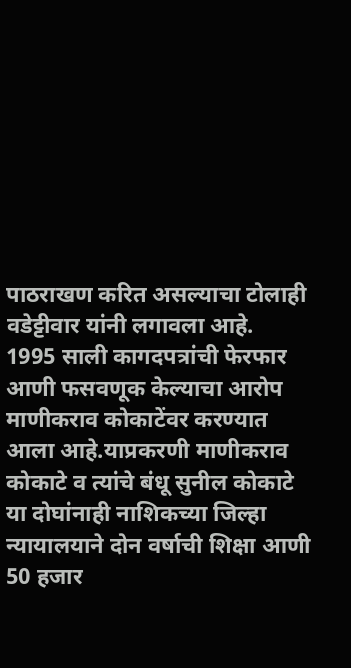पाठराखण करित असल्याचा टोलाही वडेट्टीवार यांनी लगावला आहे.
1995 साली कागदपत्रांची फेरफार आणी फसवणूक केल्याचा आरोप माणीकराव कोकाटेंवर करण्यात आला आहे.याप्रकरणी माणीकराव कोकाटे व त्यांचे बंधू सुनील कोकाटे या दोघांनाही नाशिकच्या जिल्हा न्यायालयाने दोन वर्षाची शिक्षा आणी 50 हजार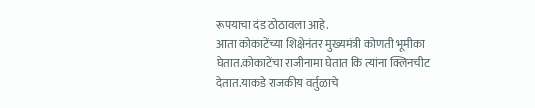रूपयाचा दंड ठोठावला आहे.
आता कोकाटेंच्या शिक्षेनंतर मुख्यमंत्री कोणती भूमीका घेतात.कोकाटेंचा राजीनामा घेतात कि त्यांना क्लिनचीट देतात.याकडे राजकीय वर्तुळाचे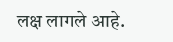लक्ष लागले आहे.